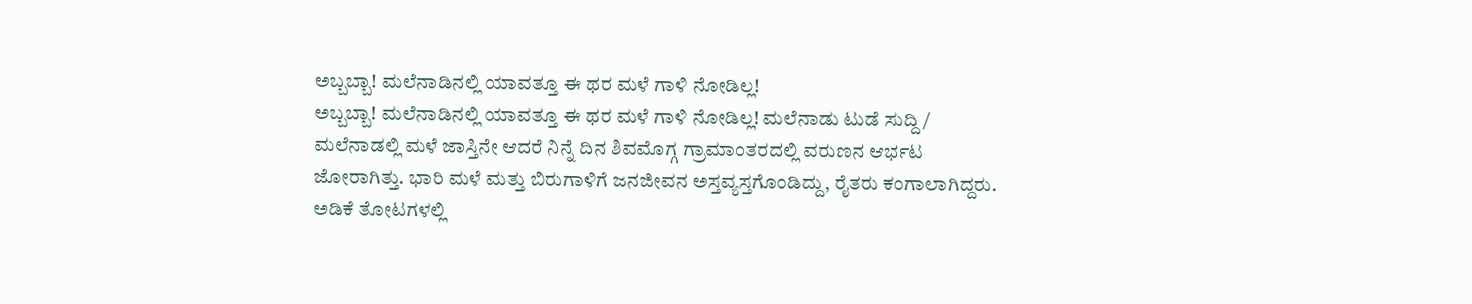ಅಬ್ಬಬ್ಬಾ! ಮಲೆನಾಡಿನಲ್ಲಿ ಯಾವತ್ತೂ ಈ ಥರ ಮಳೆ ಗಾಳಿ ನೋಡಿಲ್ಲ!
ಅಬ್ಬಬ್ಬಾ! ಮಲೆನಾಡಿನಲ್ಲಿ ಯಾವತ್ತೂ ಈ ಥರ ಮಳೆ ಗಾಳಿ ನೋಡಿಲ್ಲ! ಮಲೆನಾಡು ಟುಡೆ ಸುದ್ದಿ / ಮಲೆನಾಡಲ್ಲಿ ಮಳೆ ಜಾಸ್ತಿನೇ ಆದರೆ ನಿನ್ನೆ ದಿನ ಶಿವಮೊಗ್ಗ ಗ್ರಾಮಾಂತರದಲ್ಲಿ ವರುಣನ ಆರ್ಭಟ ಜೋರಾಗಿತ್ತು. ಭಾರಿ ಮಳೆ ಮತ್ತು ಬಿರುಗಾಳಿಗೆ ಜನಜೀವನ ಅಸ್ತವ್ಯಸ್ತಗೊಂಡಿದ್ದು, ರೈತರು ಕಂಗಾಲಾಗಿದ್ದರು. ಅಡಿಕೆ ತೋಟಗಳಲ್ಲಿ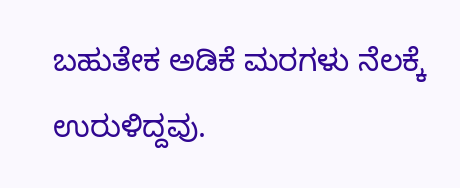ಬಹುತೇಕ ಅಡಿಕೆ ಮರಗಳು ನೆಲಕ್ಕೆ ಉರುಳಿದ್ದವು.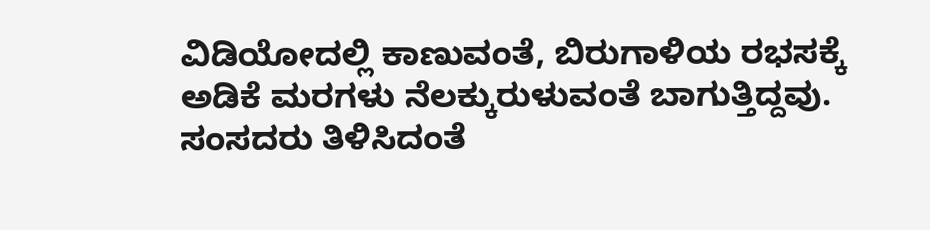ವಿಡಿಯೋದಲ್ಲಿ ಕಾಣುವಂತೆ, ಬಿರುಗಾಳಿಯ ರಭಸಕ್ಕೆ ಅಡಿಕೆ ಮರಗಳು ನೆಲಕ್ಕುರುಳುವಂತೆ ಬಾಗುತ್ತಿದ್ದವು. ಸಂಸದರು ತಿಳಿಸಿದಂತೆ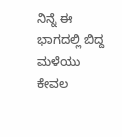ನಿನ್ನೆ ಈ ಭಾಗದಲ್ಲಿ ಬಿದ್ದ ಮಳೆಯು ಕೇವಲ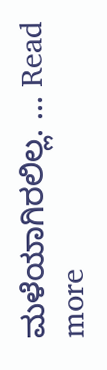ಮಳೆಯಾಗಿರಲಿಲ್ಲ. … Read more